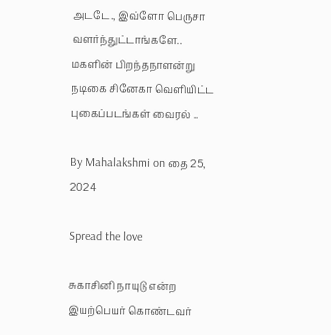அடடே., இவ்ளோ பெருசா வளர்ந்துட்டாங்களே.. மகளின் பிறந்தநாளன்று நடிகை சினேகா வெளியிட்ட புகைப்படங்கள் வைரல் ..

By Mahalakshmi on தை 25, 2024

Spread the love

சுகாசினி நாயுடு என்ற இயற்பெயர் கொண்டவர்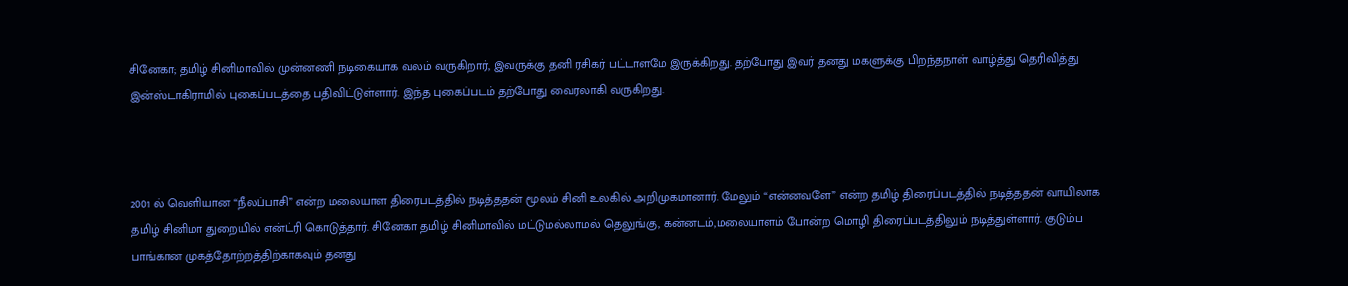சினேகா; தமிழ் சினிமாவில் முன்னணி நடிகையாக வலம் வருகிறார், இவருக்கு தனி ரசிகர் பட்டாளமே இருக்கிறது. தற்போது இவர் தனது மகளுக்கு பிறந்தநாள் வாழ்த்து தெரிவித்து இன்ஸ்டாகிராமில் புகைப்படத்தை பதிவிட்டுள்ளார். இந்த புகைப்படம் தற்போது வைரலாகி வருகிறது.



2001 ல் வெளியான “நீலப்பாசி” என்ற மலையாள திரைபடத்தில் நடித்ததன் மூலம் சினி உலகில் அறிமுகமானார். மேலும் “என்னவளே” என்ற தமிழ் திரைப்படத்தில் நடித்ததன் வாயிலாக தமிழ் சினிமா துறையில் என்ட்ரி கொடுத்தார். சினேகா தமிழ் சினிமாவில் மட்டுமல்லாமல் தெலுங்கு, கன்னடம்,மலையாளம் போன்ற மொழி திரைப்படத்திலும் நடித்துள்ளார். குடும்ப பாங்கான முகத்தோற்றத்திற்காகவும் தனது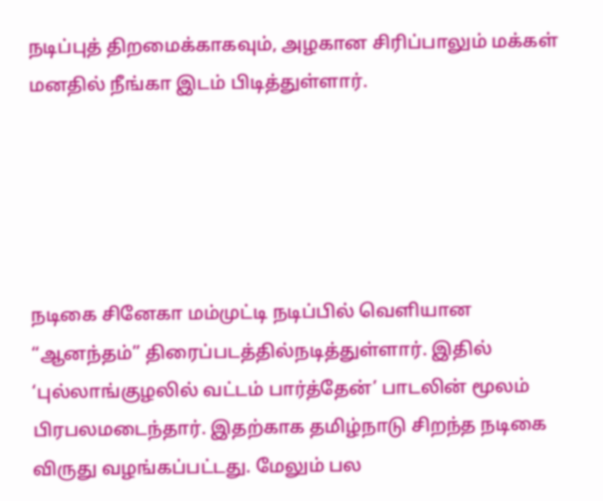நடிப்புத் திறமைக்காகவும், அழகான சிரிப்பாலும் மக்கள் மனதில் நீங்கா இடம் பிடித்துள்ளார்.





நடிகை சினேகா மம்முட்டி நடிப்பில் வெளியான “ஆனந்தம்” திரைப்படத்தில்நடித்துள்ளார். இதில்  ‘புல்லாங்குழலில் வட்டம் பார்த்தேன்’ பாடலின் மூலம் பிரபலமடைந்தார். இதற்காக தமிழ்நாடு சிறந்த நடிகை விருது வழங்கப்பட்டது. மேலும் பல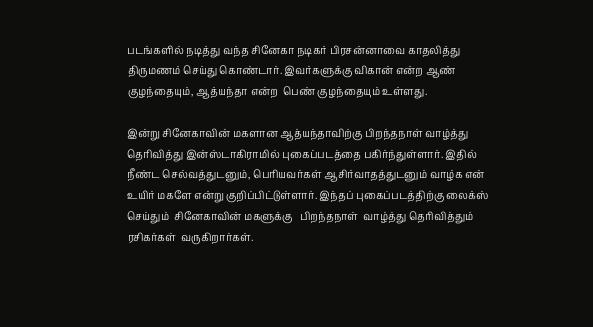படங்களில் நடித்து வந்த சினேகா நடிகர் பிரசன்னாவை காதலித்து திருமணம் செய்து கொண்டார். இவர்களுக்கு விகான் என்ற ஆண் குழந்தையும், ஆத்யந்தா என்ற  பெண் குழந்தையும் உள்ளது.

இன்று சினேகாவின் மகளான ஆத்யந்தாவிற்கு பிறந்தநாள் வாழ்த்து தெரிவித்து இன்ஸ்டாகிராமில் புகைப்படத்தை பகிர்ந்துள்ளார். இதில் நீண்ட செல்வத்துடனும், பெரியவர்கள் ஆசிர்வாதத்துடனும் வாழ்க என் உயிர் மகளே என்று குறிப்பிட்டுள்ளார். இந்தப் புகைப்படத்திற்கு லைக்ஸ் செய்தும்  சினேகாவின் மகளுக்கு   பிறந்தநாள்  வாழ்த்து தெரிவித்தும் ரசிகர்கள்  வருகிறார்கள்.